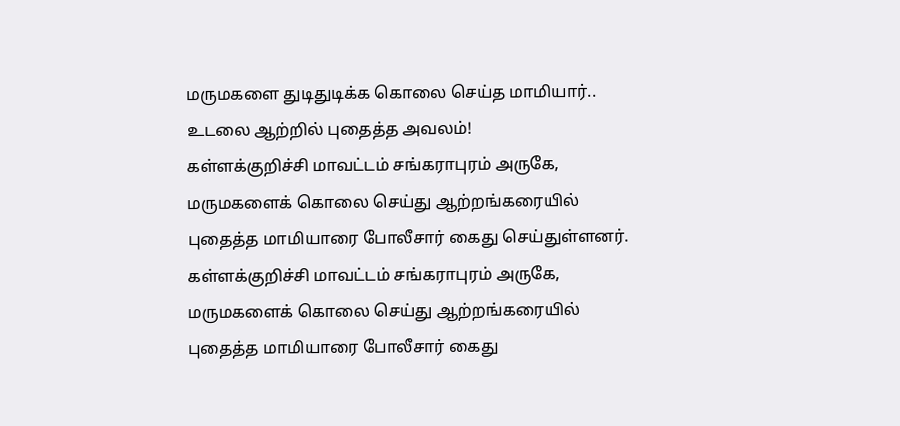மருமகளை துடிதுடிக்க கொலை செய்த மாமியார்.. உடலை ஆற்றில் புதைத்த அவலம்!
கள்ளக்குறிச்சி மாவட்டம் சங்கராபுரம் அருகே, மருமகளைக் கொலை செய்து ஆற்றங்கரையில் புதைத்த மாமியாரை போலீசார் கைது செய்துள்ளனர்.
கள்ளக்குறிச்சி மாவட்டம் சங்கராபுரம் அருகே, மருமகளைக் கொலை செய்து ஆற்றங்கரையில் புதைத்த மாமியாரை போலீசார் கைது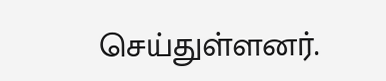செய்துள்ளனர்.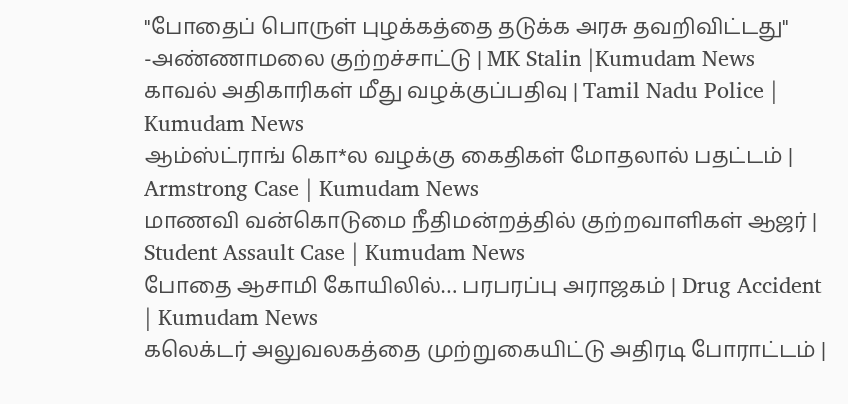"போதைப் பொருள் புழக்கத்தை தடுக்க அரசு தவறிவிட்டது" -அண்ணாமலை குற்றச்சாட்டு | MK Stalin |Kumudam News
காவல் அதிகாரிகள் மீது வழக்குப்பதிவு | Tamil Nadu Police | Kumudam News
ஆம்ஸ்ட்ராங் கொ*ல வழக்கு கைதிகள் மோதலால் பதட்டம் | Armstrong Case | Kumudam News
மாணவி வன்கொடுமை நீதிமன்றத்தில் குற்றவாளிகள் ஆஜர் | Student Assault Case | Kumudam News
போதை ஆசாமி கோயிலில்… பரபரப்பு அராஜகம் | Drug Accident | Kumudam News
கலெக்டர் அலுவலகத்தை முற்றுகையிட்டு அதிரடி போராட்டம் |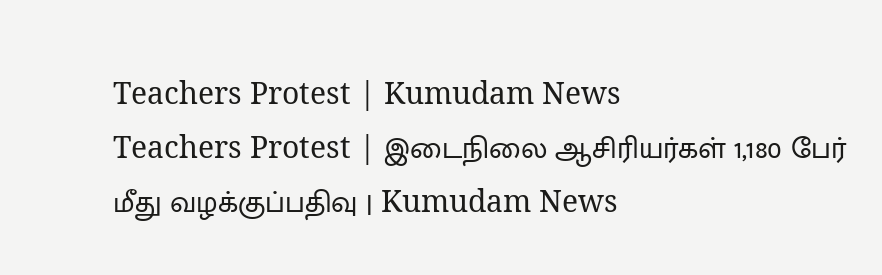Teachers Protest | Kumudam News
Teachers Protest | இடைநிலை ஆசிரியர்கள் 1,180 பேர் மீது வழக்குப்பதிவு | Kumudam News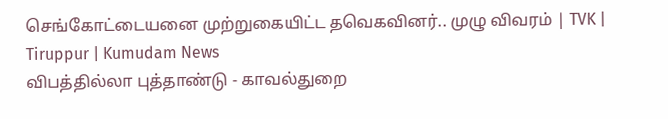செங்கோட்டையனை முற்றுகையிட்ட தவெகவினர்.. முழு விவரம் | TVK | Tiruppur | Kumudam News
விபத்தில்லா புத்தாண்டு - காவல்துறை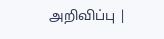அறிவிப்பு |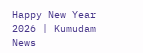Happy New Year 2026 | Kumudam News